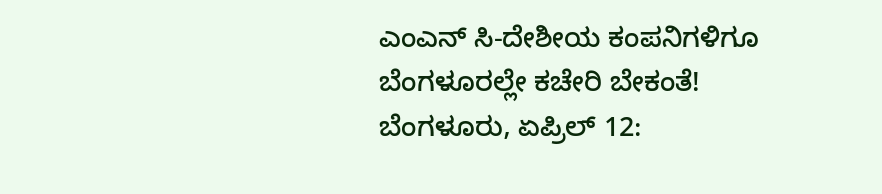ಎಂಎನ್ ಸಿ-ದೇಶೀಯ ಕಂಪನಿಗಳಿಗೂ ಬೆಂಗಳೂರಲ್ಲೇ ಕಚೇರಿ ಬೇಕಂತೆ!
ಬೆಂಗಳೂರು, ಏಪ್ರಿಲ್ 12: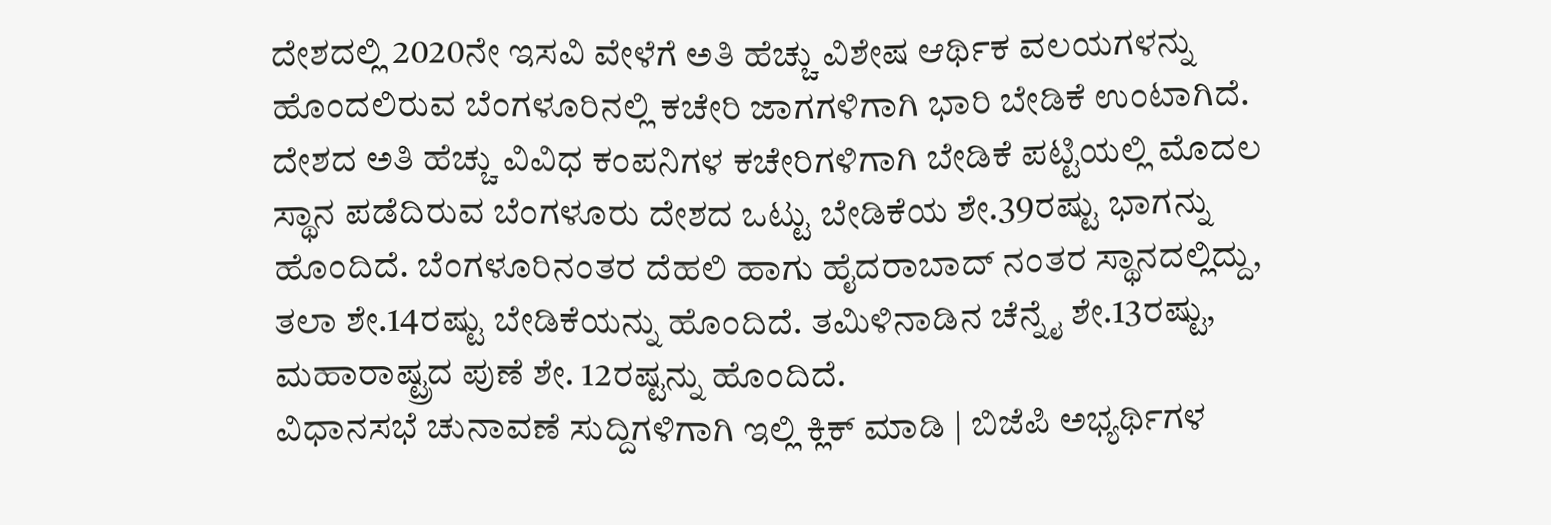ದೇಶದಲ್ಲಿ 2020ನೇ ಇಸವಿ ವೇಳೆಗೆ ಅತಿ ಹೆಚ್ಚು ವಿಶೇಷ ಆರ್ಥಿಕ ವಲಯಗಳನ್ನು ಹೊಂದಲಿರುವ ಬೆಂಗಳೂರಿನಲ್ಲಿ ಕಚೇರಿ ಜಾಗಗಳಿಗಾಗಿ ಭಾರಿ ಬೇಡಿಕೆ ಉಂಟಾಗಿದೆ.
ದೇಶದ ಅತಿ ಹೆಚ್ಚು ವಿವಿಧ ಕಂಪನಿಗಳ ಕಚೇರಿಗಳಿಗಾಗಿ ಬೇಡಿಕೆ ಪಟ್ಟಿಯಲ್ಲಿ ಮೊದಲ ಸ್ಥಾನ ಪಡೆದಿರುವ ಬೆಂಗಳೂರು ದೇಶದ ಒಟ್ಟು ಬೇಡಿಕೆಯ ಶೇ.39ರಷ್ಟು ಭಾಗನ್ನು ಹೊಂದಿದೆ. ಬೆಂಗಳೂರಿನಂತರ ದೆಹಲಿ ಹಾಗು ಹೈದರಾಬಾದ್ ನಂತರ ಸ್ಥಾನದಲ್ಲಿದ್ದು, ತಲಾ ಶೇ.14ರಷ್ಟು ಬೇಡಿಕೆಯನ್ನು ಹೊಂದಿದೆ. ತಮಿಳಿನಾಡಿನ ಚೆನ್ನೈ ಶೇ.13ರಷ್ಟು, ಮಹಾರಾಷ್ಟ್ರದ ಪುಣೆ ಶೇ. 12ರಷ್ಟನ್ನು ಹೊಂದಿದೆ.
ವಿಧಾನಸಭೆ ಚುನಾವಣೆ ಸುದ್ದಿಗಳಿಗಾಗಿ ಇಲ್ಲಿ ಕ್ಲಿಕ್ ಮಾಡಿ | ಬಿಜೆಪಿ ಅಭ್ಯರ್ಥಿಗಳ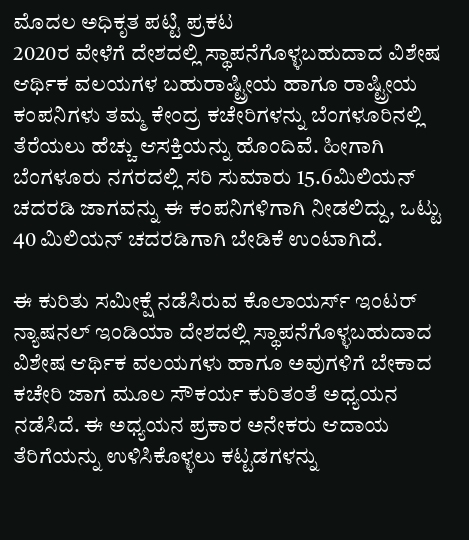ಮೊದಲ ಅಧಿಕೃತ ಪಟ್ಟಿ ಪ್ರಕಟ
2020ರ ವೇಳೆಗೆ ದೇಶದಲ್ಲಿ ಸ್ಥಾಪನೆಗೊಳ್ಳಬಹುದಾದ ವಿಶೇಷ ಆರ್ಥಿಕ ವಲಯಗಳ ಬಹುರಾಷ್ಟ್ರೀಯ ಹಾಗೂ ರಾಷ್ಟ್ರೀಯ ಕಂಪನಿಗಳು ತಮ್ಮ ಕೇಂದ್ರ ಕಚೇರಿಗಳನ್ನು ಬೆಂಗಳೂರಿನಲ್ಲಿ ತೆರೆಯಲು ಹೆಚ್ಚು ಆಸಕ್ತಿಯನ್ನು ಹೊಂದಿವೆ. ಹೀಗಾಗಿ ಬೆಂಗಳೂರು ನಗರದಲ್ಲಿ ಸರಿ ಸುಮಾರು 15.6ಮಿಲಿಯನ್ ಚದರಡಿ ಜಾಗವನ್ನು ಈ ಕಂಪನಿಗಳಿಗಾಗಿ ನೀಡಲಿದ್ದು, ಒಟ್ಟು 40 ಮಿಲಿಯನ್ ಚದರಡಿಗಾಗಿ ಬೇಡಿಕೆ ಉಂಟಾಗಿದೆ.

ಈ ಕುರಿತು ಸಮೀಕ್ಷೆ ನಡೆಸಿರುವ ಕೊಲಾಯರ್ಸ್ ಇಂಟರ್ ನ್ಯಾಷನಲ್ ಇಂಡಿಯಾ ದೇಶದಲ್ಲಿ ಸ್ಥಾಪನೆಗೊಳ್ಳಬಹುದಾದ ವಿಶೇಷ ಆರ್ಥಿಕ ವಲಯಗಳು ಹಾಗೂ ಅವುಗಳಿಗೆ ಬೇಕಾದ ಕಚೇರಿ ಜಾಗ ಮೂಲ ಸೌಕರ್ಯ ಕುರಿತಂತೆ ಅಧ್ಯಯನ ನಡೆಸಿದೆ. ಈ ಅಧ್ಯಯನ ಪ್ರಕಾರ ಅನೇಕರು ಆದಾಯ ತೆರಿಗೆಯನ್ನು ಉಳಿಸಿಕೊಳ್ಳಲು ಕಟ್ಟಡಗಳನ್ನು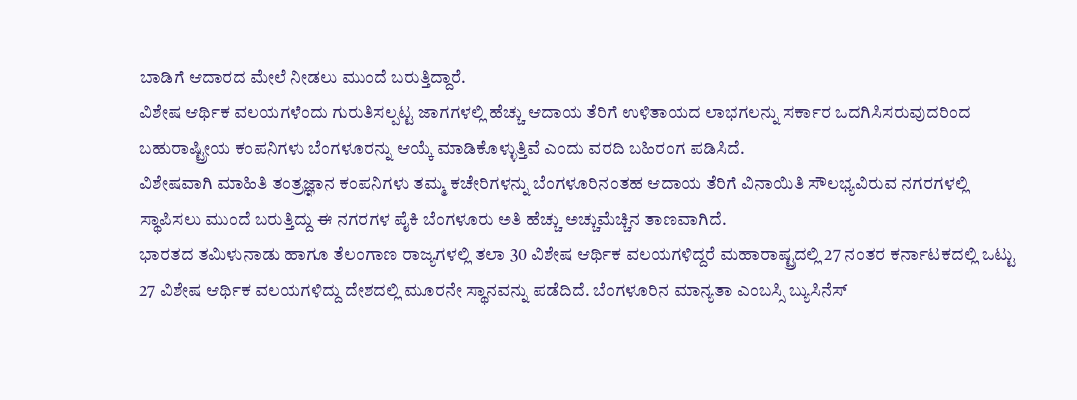ಬಾಡಿಗೆ ಆದಾರದ ಮೇಲೆ ನೀಡಲು ಮುಂದೆ ಬರುತ್ತಿದ್ದಾರೆ.
ವಿಶೇಷ ಆರ್ಥಿಕ ವಲಯಗಳೆಂದು ಗುರುತಿಸಲ್ಪಟ್ಟ ಜಾಗಗಳಲ್ಲಿ ಹೆಚ್ಚು ಆದಾಯ ತೆರಿಗೆ ಉಳಿತಾಯದ ಲಾಭಗಲನ್ನು ಸರ್ಕಾರ ಒದಗಿಸಿಸರುವುದರಿಂದ ಬಹುರಾಷ್ಟ್ರೀಯ ಕಂಪನಿಗಳು ಬೆಂಗಳೂರನ್ನು ಆಯ್ಕೆ ಮಾಡಿಕೊಳ್ಳುತ್ತಿವೆ ಎಂದು ವರದಿ ಬಹಿರಂಗ ಪಡಿಸಿದೆ.
ವಿಶೇಷವಾಗಿ ಮಾಹಿತಿ ತಂತ್ರಜ್ಞಾನ ಕಂಪನಿಗಳು ತಮ್ಮ ಕಚೇರಿಗಳನ್ನು ಬೆಂಗಳೂರಿನಂತಹ ಆದಾಯ ತೆರಿಗೆ ವಿನಾಯಿತಿ ಸೌಲಭ್ಯವಿರುವ ನಗರಗಳಲ್ಲಿ ಸ್ಥಾಪಿಸಲು ಮುಂದೆ ಬರುತ್ತಿದ್ದು ಈ ನಗರಗಳ ಪೈಕಿ ಬೆಂಗಳೂರು ಅತಿ ಹೆಚ್ಚು ಅಚ್ಚುಮೆಚ್ಚಿನ ತಾಣವಾಗಿದೆ.
ಭಾರತದ ತಮಿಳುನಾಡು ಹಾಗೂ ತೆಲಂಗಾಣ ರಾಜ್ಯಗಳಲ್ಲಿ ತಲಾ 30 ವಿಶೇಷ ಆರ್ಥಿಕ ವಲಯಗಳಿದ್ದರೆ ಮಹಾರಾಷ್ಟ್ರದಲ್ಲಿ 27 ನಂತರ ಕರ್ನಾಟಕದಲ್ಲಿ ಒಟ್ಟು 27 ವಿಶೇಷ ಆರ್ಥಿಕ ವಲಯಗಳಿದ್ದು ದೇಶದಲ್ಲಿ ಮೂರನೇ ಸ್ಥಾನವನ್ನು ಪಡೆದಿದೆ. ಬೆಂಗಳೂರಿನ ಮಾನ್ಯತಾ ಎಂಬಸ್ಸಿ ಬ್ಯುಸಿನೆಸ್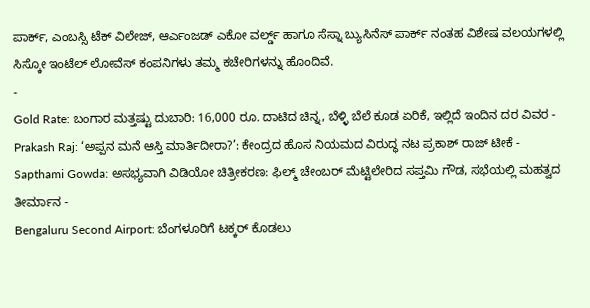ಪಾರ್ಕ್, ಎಂಬಸ್ಸಿ ಟೆಕ್ ವಿಲೇಜ್, ಆರ್ಎಂಜಡ್ ಎಕೋ ವರ್ಲ್ಡ್ ಹಾಗೂ ಸೆಸ್ನಾ ಬ್ಯುಸಿನೆಸ್ ಪಾರ್ಕ್ ನಂತಹ ವಿಶೇಷ ವಲಯಗಳಲ್ಲಿ ಸಿಸ್ಕೋ ಇಂಟೆಲ್ ಲೋವೆಸ್ ಕಂಪನಿಗಳು ತಮ್ಮ ಕಚೇರಿಗಳನ್ನು ಹೊಂದಿವೆ.
-
Gold Rate: ಬಂಗಾರ ಮತ್ತಷ್ಟು ದುಬಾರಿ: 16,000 ರೂ. ದಾಟಿದ ಚಿನ್ನ, ಬೆಳ್ಳಿ ಬೆಲೆ ಕೂಡ ಏರಿಕೆ, ಇಲ್ಲಿದೆ ಇಂದಿನ ದರ ವಿವರ -
Prakash Raj: ‘ಅಪ್ಪನ ಮನೆ ಆಸ್ತಿ ಮಾರ್ತಿದೀರಾ?’: ಕೇಂದ್ರದ ಹೊಸ ನಿಯಮದ ವಿರುದ್ಧ ನಟ ಪ್ರಕಾಶ್ ರಾಜ್ ಟೀಕೆ -
Sapthami Gowda: ಅಸಭ್ಯವಾಗಿ ವಿಡಿಯೋ ಚಿತ್ರೀಕರಣ: ಫಿಲ್ಮ್ ಚೇಂಬರ್ ಮೆಟ್ಟಿಲೇರಿದ ಸಪ್ತಮಿ ಗೌಡ, ಸಭೆಯಲ್ಲಿ ಮಹತ್ವದ ತೀರ್ಮಾನ -
Bengaluru Second Airport: ಬೆಂಗಳೂರಿಗೆ ಟಕ್ಕರ್ ಕೊಡಲು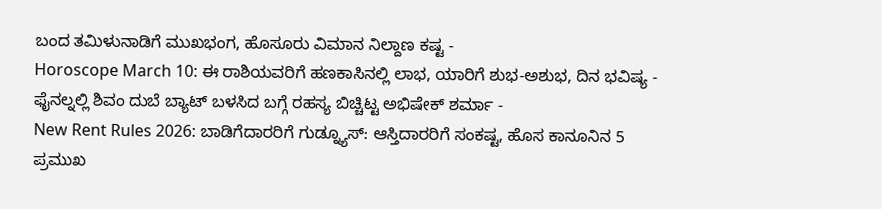ಬಂದ ತಮಿಳುನಾಡಿಗೆ ಮುಖಭಂಗ, ಹೊಸೂರು ವಿಮಾನ ನಿಲ್ದಾಣ ಕಷ್ಟ -
Horoscope March 10: ಈ ರಾಶಿಯವರಿಗೆ ಹಣಕಾಸಿನಲ್ಲಿ ಲಾಭ, ಯಾರಿಗೆ ಶುಭ-ಅಶುಭ, ದಿನ ಭವಿಷ್ಯ -
ಫೈನಲ್ನಲ್ಲಿ ಶಿವಂ ದುಬೆ ಬ್ಯಾಟ್ ಬಳಸಿದ ಬಗ್ಗೆ ರಹಸ್ಯ ಬಿಚ್ಚಿಟ್ಟ ಅಭಿಷೇಕ್ ಶರ್ಮಾ -
New Rent Rules 2026: ಬಾಡಿಗೆದಾರರಿಗೆ ಗುಡ್ನ್ಯೂಸ್: ಆಸ್ತಿದಾರರಿಗೆ ಸಂಕಷ್ಟ, ಹೊಸ ಕಾನೂನಿನ 5 ಪ್ರಮುಖ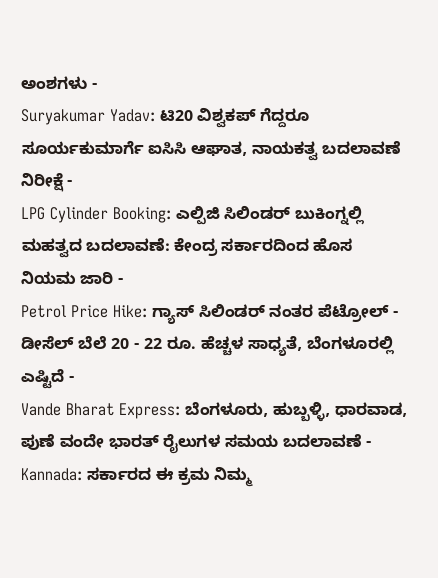ಅಂಶಗಳು -
Suryakumar Yadav: ಟಿ20 ವಿಶ್ವಕಪ್ ಗೆದ್ದರೂ ಸೂರ್ಯಕುಮಾರ್ಗೆ ಐಸಿಸಿ ಆಘಾತ, ನಾಯಕತ್ವ ಬದಲಾವಣೆ ನಿರೀಕ್ಷೆ -
LPG Cylinder Booking: ಎಲ್ಪಿಜಿ ಸಿಲಿಂಡರ್ ಬುಕಿಂಗ್ನಲ್ಲಿ ಮಹತ್ವದ ಬದಲಾವಣೆ: ಕೇಂದ್ರ ಸರ್ಕಾರದಿಂದ ಹೊಸ ನಿಯಮ ಜಾರಿ -
Petrol Price Hike: ಗ್ಯಾಸ್ ಸಿಲಿಂಡರ್ ನಂತರ ಪೆಟ್ರೋಲ್ - ಡೀಸೆಲ್ ಬೆಲೆ 20 - 22 ರೂ. ಹೆಚ್ಚಳ ಸಾಧ್ಯತೆ, ಬೆಂಗಳೂರಲ್ಲಿ ಎಷ್ಟಿದೆ -
Vande Bharat Express: ಬೆಂಗಳೂರು, ಹುಬ್ಬಳ್ಳಿ, ಧಾರವಾಡ, ಪುಣೆ ವಂದೇ ಭಾರತ್ ರೈಲುಗಳ ಸಮಯ ಬದಲಾವಣೆ -
Kannada: ಸರ್ಕಾರದ ಈ ಕ್ರಮ ನಿಮ್ಮ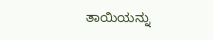ತಾಯಿಯನ್ನು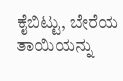ಕೈಬಿಟ್ಟು, ಬೇರೆಯ ತಾಯಿಯನ್ನು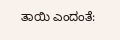ತಾಯಿ ಎಂದಂತೆ: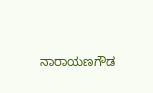ನಾರಾಯಣಗೌಡ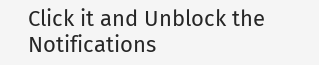Click it and Unblock the Notifications